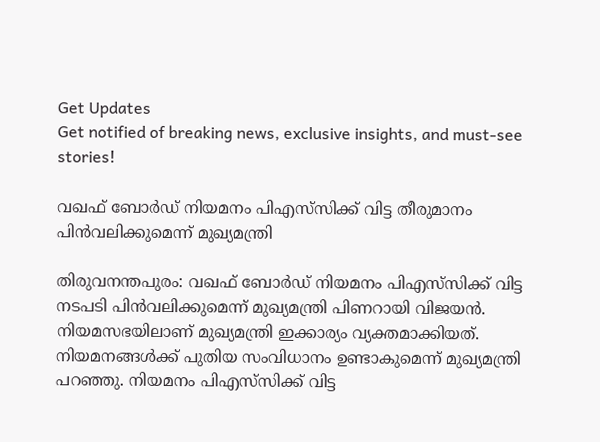Get Updates
Get notified of breaking news, exclusive insights, and must-see stories!

വഖഫ് ബോര്‍ഡ് നിയമനം പിഎസ്‌സിക്ക് വിട്ട തീരുമാനം പിന്‍വലിക്കുമെന്ന് മുഖ്യമന്ത്രി

തിരുവനന്തപുരം: വഖഫ് ബോര്‍ഡ് നിയമനം പിഎസ്‌സിക്ക് വിട്ട നടപടി പിന്‍വലിക്കുമെന്ന് മുഖ്യമന്ത്രി പിണറായി വിജയന്‍. നിയമസഭയിലാണ് മുഖ്യമന്ത്രി ഇക്കാര്യം വ്യക്തമാക്കിയത്. നിയമനങ്ങള്‍ക്ക് പുതിയ സംവിധാനം ഉണ്ടാകുമെന്ന് മുഖ്യമന്ത്രി പറഞ്ഞു. നിയമനം പിഎസ്‌സിക്ക് വിട്ട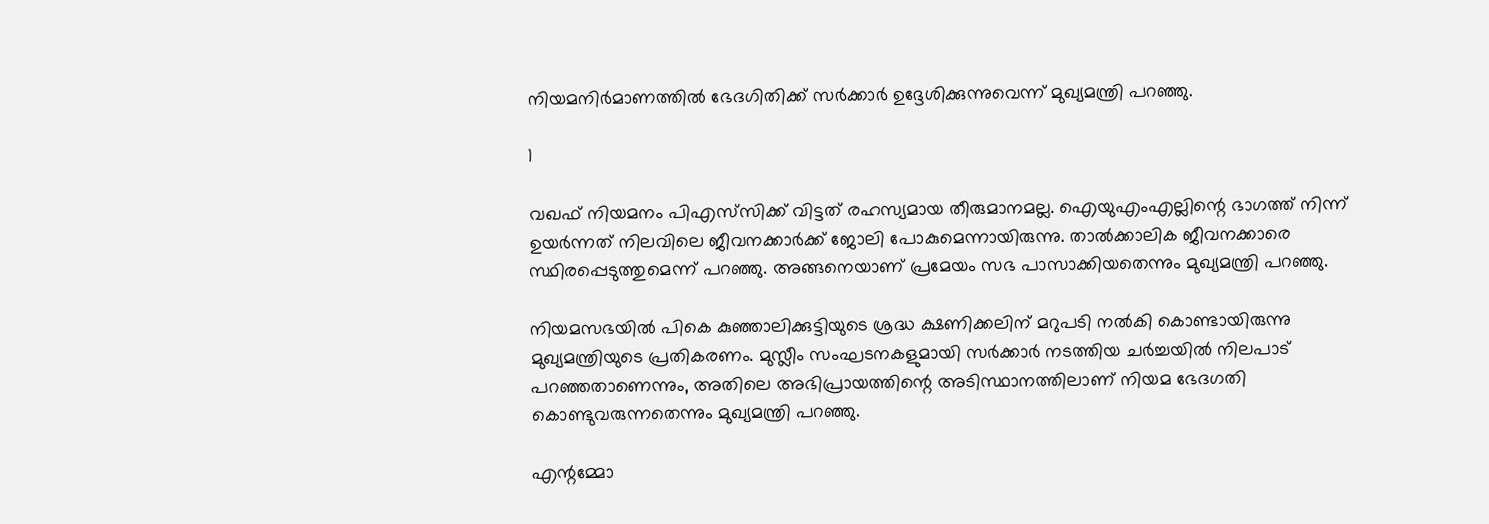നിയമനിര്‍മാണത്തില്‍ ഭേദഗിതിക്ക് സര്‍ക്കാര്‍ ഉദ്ദേശിക്കുന്നുവെന്ന് മുഖ്യമന്ത്രി പറഞ്ഞു.

1

വഖഫ് നിയമനം പിഎസ്‌സിക്ക് വിട്ടത് രഹസ്യമായ തീരുമാനമല്ല. ഐയുഎംഎല്ലിന്റെ ഭാഗത്ത് നിന്ന് ഉയര്‍ന്നത് നിലവിലെ ജീവനക്കാര്‍ക്ക് ജോലി പോകുമെന്നായിരുന്നു. താല്‍ക്കാലിക ജീവനക്കാരെ സ്ഥിരപ്പെടുത്തുമെന്ന് പറഞ്ഞു. അങ്ങനെയാണ് പ്രമേയം സഭ പാസാക്കിയതെന്നും മുഖ്യമന്ത്രി പറഞ്ഞു.

നിയമസഭയില്‍ പികെ കുഞ്ഞാലിക്കുട്ടിയുടെ ശ്രദ്ധ ക്ഷണിക്കലിന് മറുപടി നല്‍കി കൊണ്ടായിരുന്നു മുഖ്യമന്ത്രിയുടെ പ്രതികരണം. മുസ്ലീം സംഘടനകളുമായി സര്‍ക്കാര്‍ നടത്തിയ ചര്‍ച്ചയില്‍ നിലപാട് പറഞ്ഞതാണെന്നും, അതിലെ അഭിപ്രായത്തിന്റെ അടിസ്ഥാനത്തിലാണ് നിയമ ഭേദഗതി കൊണ്ടുവരുന്നതെന്നും മുഖ്യമന്ത്രി പറഞ്ഞു.

എന്റമ്മോ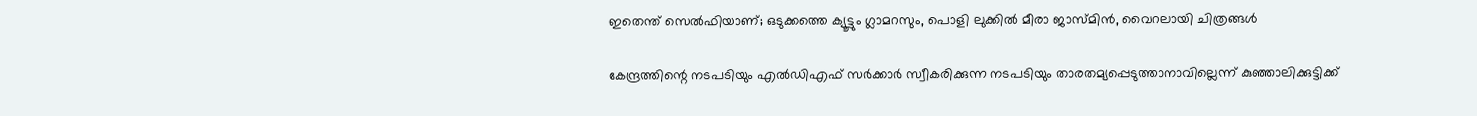ഇതെന്ത് സെല്‍ഫിയാണ്; ഒടുക്കത്തെ ക്യൂട്ടും ഗ്ലാമറസും, പൊളി ലുക്കില്‍ മീരാ ജാസ്മിന്‍, വൈറലായി ചിത്രങ്ങള്‍

കേന്ദ്രത്തിന്റെ നടപടിയും എല്‍ഡിഎഫ് സര്‍ക്കാര്‍ സ്വീകരിക്കുന്ന നടപടിയും താരതമ്യപ്പെടുത്താനാവില്ലെന്ന് കുഞ്ഞാലിക്കുട്ടിക്ക്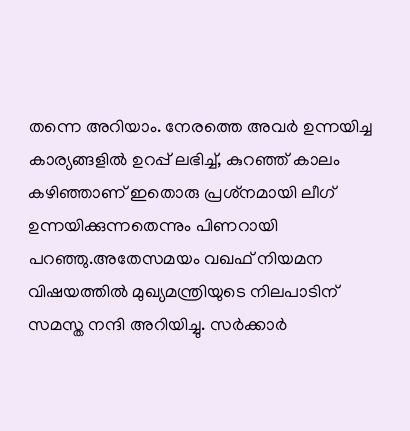തന്നെ അറിയാം. നേരത്തെ അവര്‍ ഉന്നയിച്ച കാര്യങ്ങളില്‍ ഉറപ്പ് ലഭിച്ച്, കുറഞ്ഞ് കാലം കഴിഞ്ഞാണ് ഇതൊരു പ്രശ്‌നമായി ലീഗ് ഉന്നയിക്കുന്നതെന്നും പിണറായി പറഞ്ഞു.അതേസമയം വഖഫ് നിയമന വിഷയത്തില്‍ മുഖ്യമന്ത്രിയുടെ നിലപാടിന് സമസ്ത നന്ദി അറിയിച്ചു. സര്‍ക്കാര്‍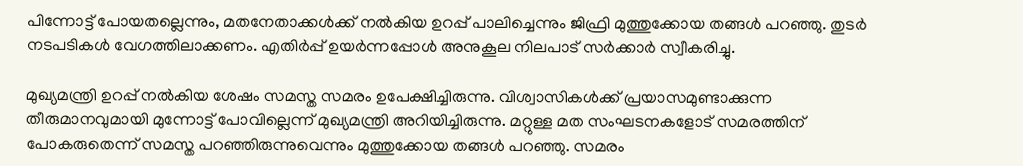പിന്നോട്ട് പോയതല്ലെന്നും, മതനേതാക്കള്‍ക്ക് നല്‍കിയ ഉറപ്പ് പാലിച്ചെന്നും ജിഫ്രി മുത്തുക്കോയ തങ്ങള്‍ പറഞ്ഞു. തുടര്‍ നടപടികള്‍ വേഗത്തിലാക്കണം. എതിര്‍പ്പ് ഉയര്‍ന്നപ്പോള്‍ അനുകൂല നിലപാട് സര്‍ക്കാര്‍ സ്വീകരിച്ചു.

മുഖ്യമന്ത്രി ഉറപ്പ് നല്‍കിയ ശേഷം സമസ്ത സമരം ഉപേക്ഷിച്ചിരുന്നു. വിശ്വാസികള്‍ക്ക് പ്രയാസമുണ്ടാക്കുന്ന തീരുമാനവുമായി മുന്നോട്ട് പോവില്ലെന്ന് മുഖ്യമന്ത്രി അറിയിച്ചിരുന്നു. മറ്റുള്ള മത സംഘടനകളോട് സമരത്തിന് പോകരുതെന്ന് സമസ്ത പറഞ്ഞിരുന്നുവെന്നും മുത്തുക്കോയ തങ്ങള്‍ പറഞ്ഞു. സമരം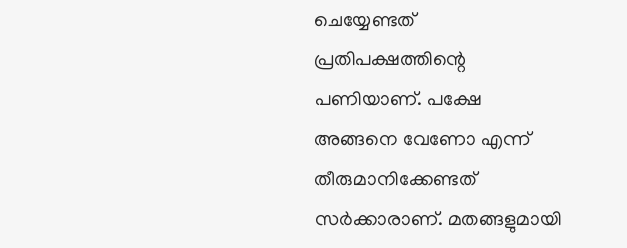ചെയ്യേണ്ടത് പ്രതിപക്ഷത്തിന്റെ പണിയാണ്. പക്ഷേ അങ്ങനെ വേണോ എന്ന് തീരുമാനിക്കേണ്ടത് സര്‍ക്കാരാണ്. മതങ്ങളുമായി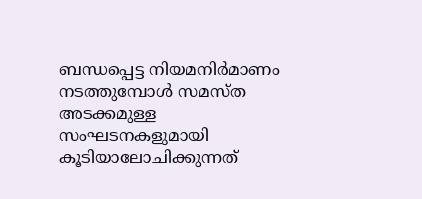ബന്ധപ്പെട്ട നിയമനിര്‍മാണം നടത്തുമ്പോള്‍ സമസ്ത അടക്കമുള്ള സംഘടനകളുമായി കൂടിയാലോചിക്കുന്നത്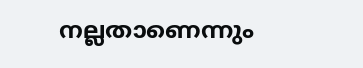നല്ലതാണെന്നും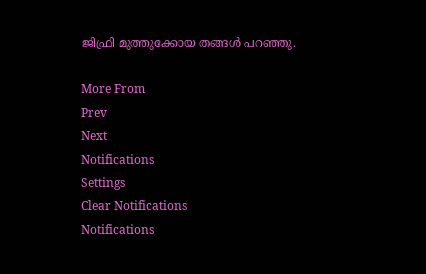ജിഫ്രി മുത്തുക്കോയ തങ്ങള്‍ പറഞ്ഞു.

More From
Prev
Next
Notifications
Settings
Clear Notifications
Notifications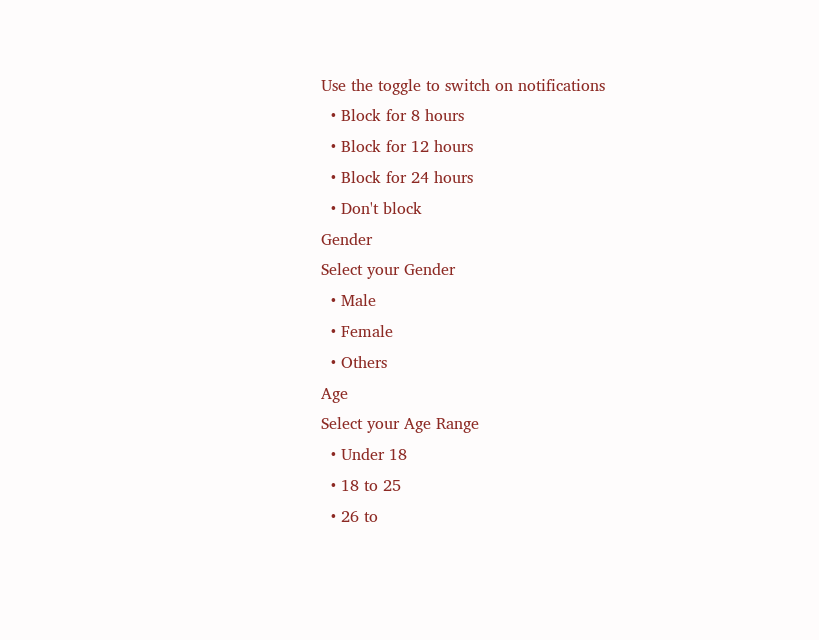Use the toggle to switch on notifications
  • Block for 8 hours
  • Block for 12 hours
  • Block for 24 hours
  • Don't block
Gender
Select your Gender
  • Male
  • Female
  • Others
Age
Select your Age Range
  • Under 18
  • 18 to 25
  • 26 to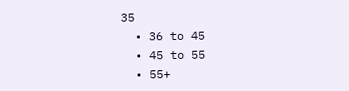35
  • 36 to 45
  • 45 to 55
  • 55+